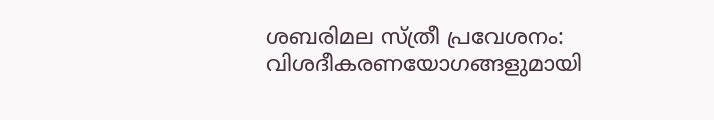ശബരിമല സ്ത്രീ പ്രവേശനം: വിശദീകരണയോഗങ്ങളുമായി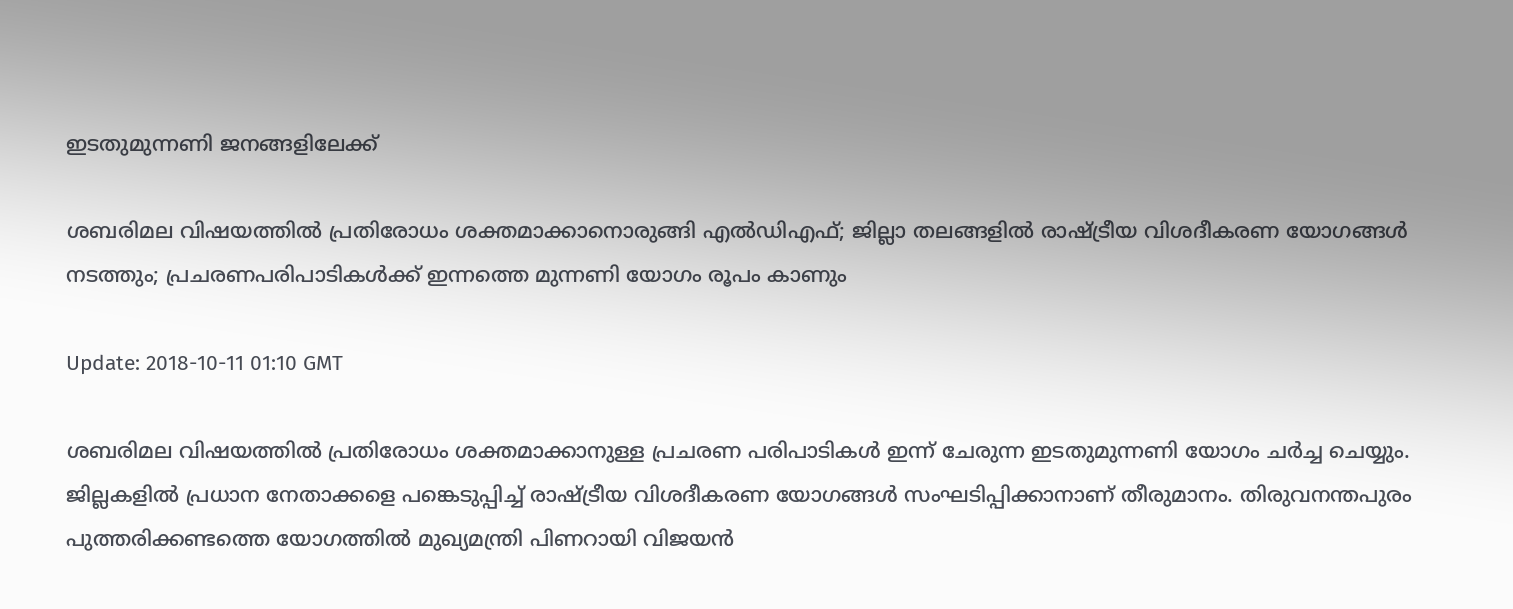ഇടതുമുന്നണി ജനങ്ങളിലേക്ക്

ശബരിമല വിഷയത്തില്‍ പ്രതിരോധം ശക്തമാക്കാനൊരുങ്ങി എല്‍ഡിഎഫ്; ജില്ലാ തലങ്ങളില്‍ രാഷ്ട്രീയ വിശദീകരണ യോഗങ്ങള്‍ നടത്തും; പ്രചരണപരിപാടികള്‍ക്ക് ഇന്നത്തെ മുന്നണി യോഗം രൂപം കാണും

Update: 2018-10-11 01:10 GMT

ശബരിമല വിഷയത്തില്‍ പ്രതിരോധം ശക്തമാക്കാനുള്ള പ്രചരണ പരിപാടികള്‍ ഇന്ന് ചേരുന്ന ഇടതുമുന്നണി യോഗം ചര്‍ച്ച ചെയ്യും. ജില്ലകളില്‍ പ്രധാന നേതാക്കളെ പങ്കെടുപ്പിച്ച് രാഷ്ട്രീയ വിശദീകരണ യോഗങ്ങള്‍ സംഘടിപ്പിക്കാനാണ് തീരുമാനം. തിരുവനന്തപുരം പുത്തരിക്കണ്ടത്തെ യോഗത്തില്‍ മുഖ്യമന്ത്രി പിണറായി വിജയന്‍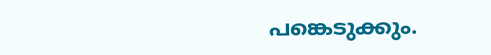പങ്കെടുക്കും.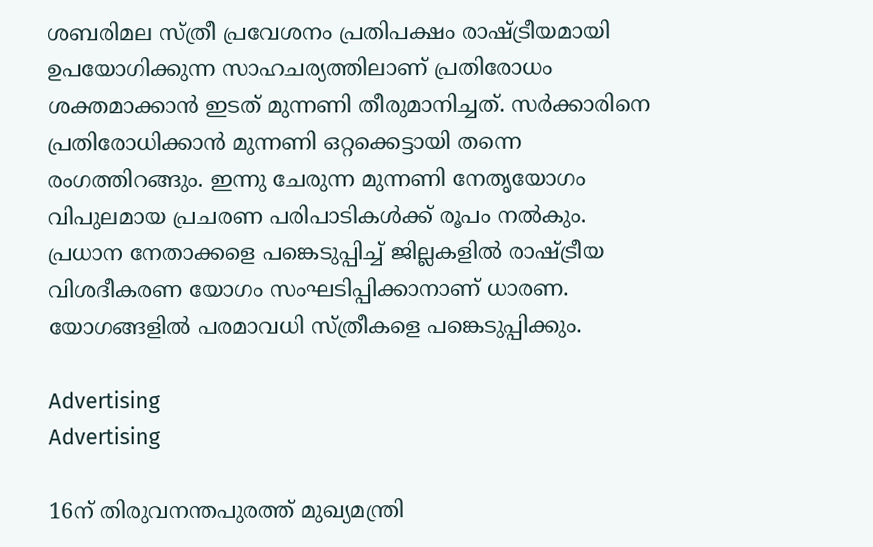ശബരിമല സ്ത്രീ പ്രവേശനം പ്രതിപക്ഷം രാഷ്ട്രീയമായി ഉപയോഗിക്കുന്ന സാഹചര്യത്തിലാണ് പ്രതിരോധം ശക്തമാക്കാന്‍ ഇടത് മുന്നണി തീരുമാനിച്ചത്. സര്‍ക്കാരിനെ പ്രതിരോധിക്കാന്‍ മുന്നണി ഒറ്റക്കെട്ടായി തന്നെ രംഗത്തിറങ്ങും. ഇന്നു ചേരുന്ന മുന്നണി നേതൃയോഗം വിപുലമായ പ്രചരണ പരിപാടികള്‍ക്ക് രൂപം നല്‍കും. പ്രധാന നേതാക്കളെ പങ്കെടുപ്പിച്ച് ജില്ലകളില്‍ രാഷ്ട്രീയ വിശദീകരണ യോഗം സംഘടിപ്പിക്കാനാണ് ധാരണ. യോഗങ്ങളില്‍ പരമാവധി സ്ത്രീകളെ പങ്കെടുപ്പിക്കും.

Advertising
Advertising

16ന് തിരുവനന്തപുരത്ത് മുഖ്യമന്ത്രി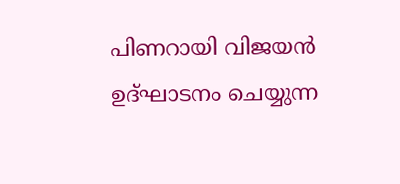പിണറായി വിജയന്‍ ഉദ്ഘാടനം ചെയ്യുന്ന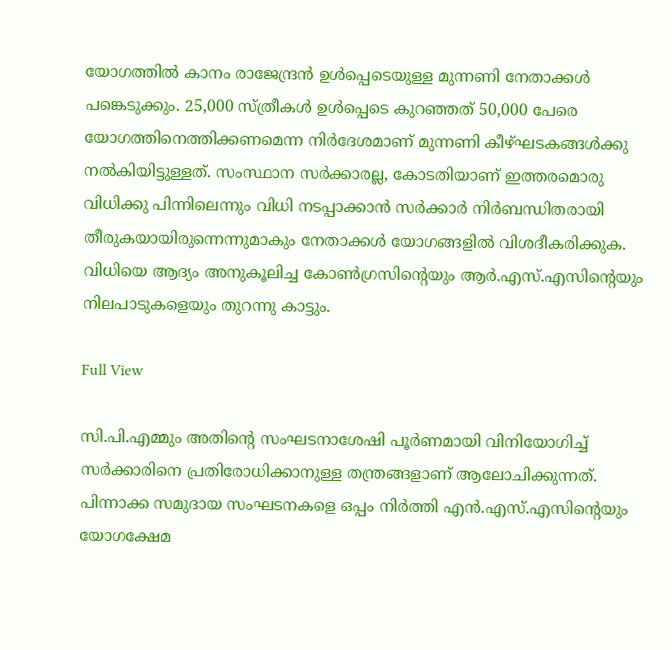യോഗത്തില്‍ കാനം രാജേന്ദ്രന്‍ ഉള്‍പ്പെടെയുള്ള മുന്നണി നേതാക്കള്‍ പങ്കെടുക്കും. 25,000 സ്ത്രീകള്‍ ഉള്‍പ്പെടെ കുറഞ്ഞത് 50,000 പേരെ യോഗത്തിനെത്തിക്കണമെന്ന നിര്‍ദേശമാണ് മുന്നണി കീഴ്ഘടകങ്ങള്‍ക്കു നല്‍കിയിട്ടുള്ളത്. സംസ്ഥാന സര്‍ക്കാരല്ല, കോടതിയാണ് ഇത്തരമൊരു വിധിക്കു പിന്നിലെന്നും വിധി നടപ്പാക്കാന്‍ സര്‍ക്കാര്‍ നിര്‍ബന്ധിതരായി തീരുകയായിരുന്നെന്നുമാകും നേതാക്കള്‍ യോഗങ്ങളില്‍ വിശദീകരിക്കുക. വിധിയെ ആദ്യം അനുകൂലിച്ച കോണ്‍ഗ്രസിന്റെയും ആര്‍.എസ്.എസിന്റെയും നിലപാടുകളെയും തുറന്നു കാട്ടും.

Full View

സി.പി.എമ്മും അതിന്റെ സംഘടനാശേഷി പൂര്‍ണമായി വിനിയോഗിച്ച് സര്‍ക്കാരിനെ പ്രതിരോധിക്കാനുള്ള തന്ത്രങ്ങളാണ് ആലോചിക്കുന്നത്. പിന്നാക്ക സമുദായ സംഘടനകളെ ഒപ്പം നിര്‍ത്തി എന്‍.എസ്.എസിന്റെയും യോഗക്ഷേമ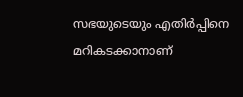സഭയുടെയും എതിര്‍പ്പിനെ മറികടക്കാനാണ്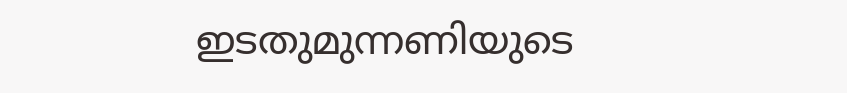ഇടതുമുന്നണിയുടെ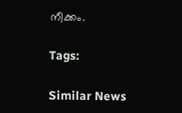നീക്കം.

Tags:

Similar News